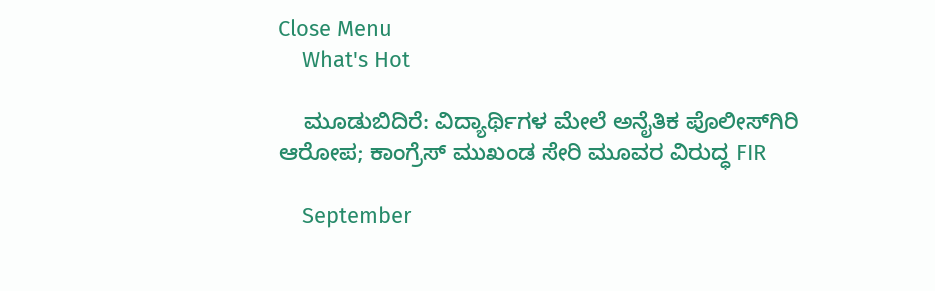Close Menu
    What's Hot

    ಮೂಡುಬಿದಿರೆ: ವಿದ್ಯಾರ್ಥಿಗಳ ಮೇಲೆ ಅನೈತಿಕ ಪೊಲೀಸ್‌ಗಿರಿ ಆರೋಪ; ಕಾಂಗ್ರೆಸ್‌ ಮುಖಂಡ ಸೇರಿ ಮೂವರ ವಿರುದ್ಧ FIR

    September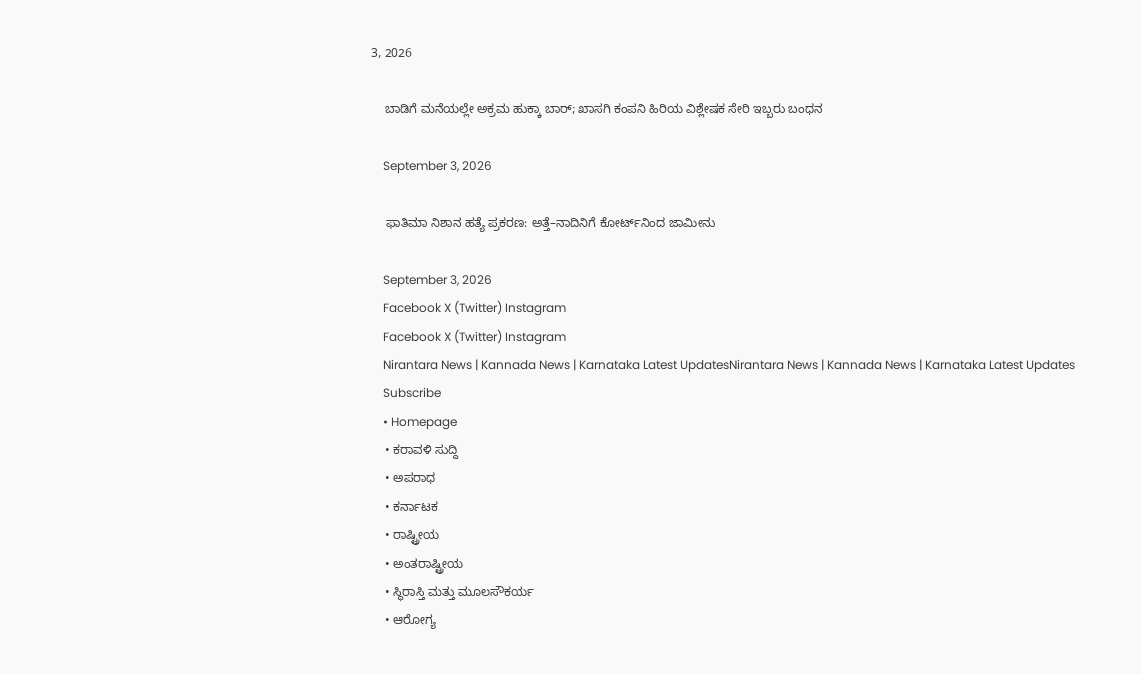3, 2026

    ಬಾಡಿಗೆ ಮನೆಯಲ್ಲೇ ಅಕ್ರಮ ಹುಕ್ಕಾ ಬಾರ್; ಖಾಸಗಿ ಕಂಪನಿ ಹಿರಿಯ ವಿಶ್ಲೇಷಕ ಸೇರಿ ಇಬ್ಬರು ಬಂಧನ

    September 3, 2026

    ಫಾತಿಮಾ ನಿಶಾನ ಹತ್ಯೆ ಪ್ರಕರಣ: ಅತ್ತೆ–ನಾದಿನಿಗೆ ಕೋರ್ಟ್‌ನಿಂದ ಜಾಮೀನು

    September 3, 2026
    Facebook X (Twitter) Instagram
    Facebook X (Twitter) Instagram
    Nirantara News | Kannada News | Karnataka Latest UpdatesNirantara News | Kannada News | Karnataka Latest Updates
    Subscribe
    • Homepage
    • ಕರಾವಳಿ ಸುದ್ದಿ
    • ಅಪರಾಧ
    • ಕರ್ನಾಟಕ
    • ರಾಷ್ಟ್ರೀಯ
    • ಅಂತರಾಷ್ಟ್ರೀಯ
    • ಸ್ಥಿರಾಸ್ತಿ ಮತ್ತು ಮೂಲಸೌಕರ್ಯ
    • ಆರೋಗ್ಯ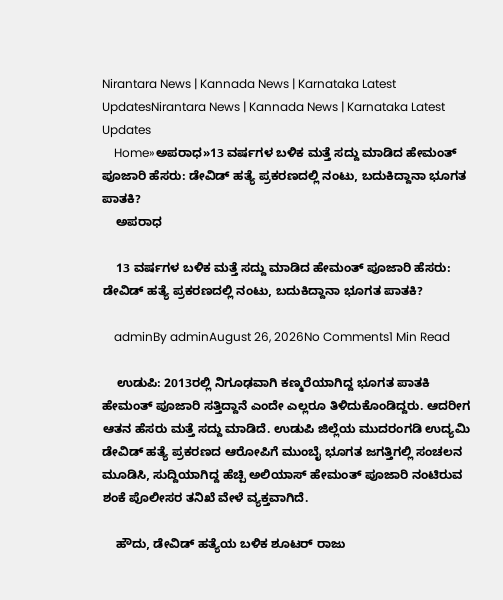Nirantara News | Kannada News | Karnataka Latest UpdatesNirantara News | Kannada News | Karnataka Latest Updates
    Home»ಅಪರಾಧ»13 ವರ್ಷಗಳ ಬಳಿಕ ಮತ್ತೆ ಸದ್ದು ಮಾಡಿದ ಹೇಮಂತ್ ಪೂಜಾರಿ ಹೆಸರು: ಡೇವಿಡ್ ಹತ್ಯೆ ಪ್ರಕರಣದಲ್ಲಿ ನಂಟು, ಬದುಕಿದ್ದಾನಾ ಭೂಗತ ಪಾತಕಿ?
    ಅಪರಾಧ

    13 ವರ್ಷಗಳ ಬಳಿಕ ಮತ್ತೆ ಸದ್ದು ಮಾಡಿದ ಹೇಮಂತ್ ಪೂಜಾರಿ ಹೆಸರು: ಡೇವಿಡ್ ಹತ್ಯೆ ಪ್ರಕರಣದಲ್ಲಿ ನಂಟು, ಬದುಕಿದ್ದಾನಾ ಭೂಗತ ಪಾತಕಿ?

    adminBy adminAugust 26, 2026No Comments1 Min Read

    ಉಡುಪಿ: 2013ರಲ್ಲಿ ನಿಗೂಢವಾಗಿ ಕಣ್ಮರೆಯಾಗಿದ್ದ ಭೂಗತ ಪಾತಕಿ ಹೇಮಂತ್ ಪೂಜಾರಿ ಸತ್ತಿದ್ದಾನೆ ಎಂದೇ ಎಲ್ಲರೂ ತಿಳಿದುಕೊಂಡಿದ್ದರು. ಆದರೀಗ ಆತನ ಹೆಸರು ಮತ್ತೆ ಸದ್ದು ಮಾಡಿದೆ. ಉಡುಪಿ ಜಿಲ್ಲೆಯ ಮುದರಂಗಡಿ ಉದ್ಯಮಿ ಡೇವಿಡ್ ಹತ್ಯೆ ಪ್ರಕರಣದ ಆರೋಪಿಗೆ ಮುಂಬೈ ಭೂಗತ ಜಗತ್ತಿಗಲ್ಲಿ ಸಂಚಲನ ಮೂಡಿಸಿ, ಸುದ್ದಿಯಾಗಿದ್ದ ಹೆಚ್ಪಿ ಅಲಿಯಾಸ್ ಹೇಮಂತ್ ಪೂಜಾರಿ ನಂಟಿರುವ ಶಂಕೆ ಪೊಲೀಸರ ತನಿಖೆ ವೇಳೆ ವ್ಯಕ್ತವಾಗಿದೆ.

    ಹೌದು, ಡೇವಿಡ್ ಹತ್ಯೆಯ ಬಳಿಕ ಶೂಟರ್ ರಾಜು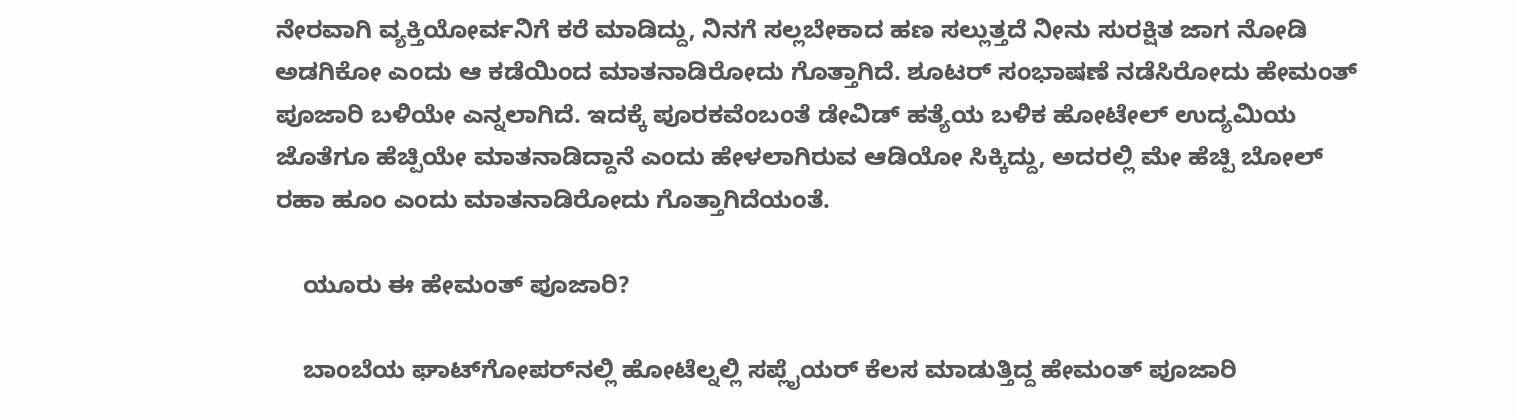ನೇರವಾಗಿ ವ್ಯಕ್ತಿಯೋರ್ವನಿಗೆ ಕರೆ ಮಾಡಿದ್ದು, ನಿನಗೆ ಸಲ್ಲಬೇಕಾದ ಹಣ ಸಲ್ಲುತ್ತದೆ ನೀನು ಸುರಕ್ಷಿತ ಜಾಗ ನೋಡಿ ಅಡಗಿಕೋ ಎಂದು ಆ ಕಡೆಯಿಂದ ಮಾತನಾಡಿರೋದು ಗೊತ್ತಾಗಿದೆ. ಶೂಟರ್ ಸಂಭಾಷಣೆ ನಡೆಸಿರೋದು ಹೇಮಂತ್ ಪೂಜಾರಿ ಬಳಿಯೇ ಎನ್ನಲಾಗಿದೆ. ಇದಕ್ಕೆ ಪೂರಕವೆಂಬಂತೆ ಡೇವಿಡ್ ಹತ್ಯೆಯ ಬಳಿಕ ಹೋಟೇಲ್ ಉದ್ಯಮಿಯ ಜೊತೆಗೂ ಹೆಚ್ಪಿಯೇ ಮಾತನಾಡಿದ್ದಾನೆ ಎಂದು ಹೇಳಲಾಗಿರುವ ಆಡಿಯೋ ಸಿಕ್ಕಿದ್ದು, ಅದರಲ್ಲಿ ಮೇ ಹೆಚ್ಪಿ ಬೋಲ್ ರಹಾ ಹೂಂ ಎಂದು ಮಾತನಾಡಿರೋದು ಗೊತ್ತಾಗಿದೆಯಂತೆ.

    ಯೂರು ಈ ಹೇಮಂತ್ ಪೂಜಾರಿ?

    ಬಾಂಬೆಯ ಘಾಟ್‌ಗೋಪರ್‌ನಲ್ಲಿ ಹೋಟೆಲ್ನಲ್ಲಿ ಸಪ್ಲೈಯರ್ ಕೆಲಸ ಮಾಡುತ್ತಿದ್ದ ಹೇಮಂತ್ ಪೂಜಾರಿ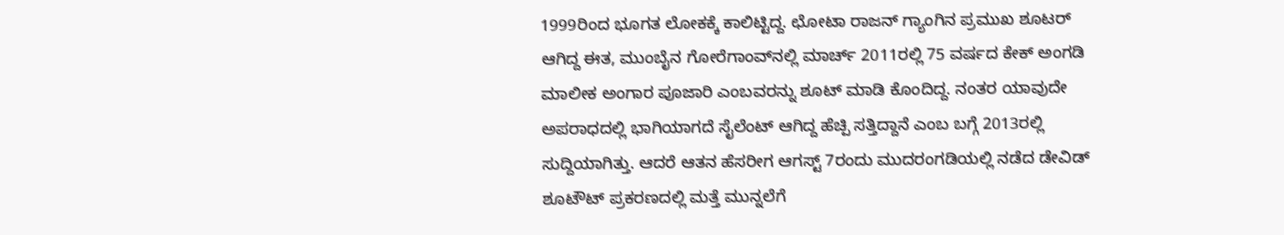1999ರಿಂದ ಭೂಗತ ಲೋಕಕ್ಕೆ ಕಾಲಿಟ್ಟಿದ್ದ. ಛೋಟಾ ರಾಜನ್ ಗ್ಯಾಂಗಿನ ಪ್ರಮುಖ ಶೂಟರ್ ಆಗಿದ್ದ ಈತ, ಮುಂಬೈನ ಗೋರೆಗಾಂವ್‌ನಲ್ಲಿ ಮಾರ್ಚ್ 2011ರಲ್ಲಿ 75 ವರ್ಷದ ಕೇಕ್ ಅಂಗಡಿ ಮಾಲೀಕ ಅಂಗಾರ ಪೂಜಾರಿ ಎಂಬವರನ್ನು ಶೂಟ್ ಮಾಡಿ ಕೊಂದಿದ್ದ. ನಂತರ ಯಾವುದೇ ಅಪರಾಧದಲ್ಲಿ ಭಾಗಿಯಾಗದೆ ಸೈಲೆಂಟ್ ಆಗಿದ್ದ ಹೆಚ್ಪಿ ಸತ್ತಿದ್ದಾನೆ ಎಂಬ ಬಗ್ಗೆ 2013ರಲ್ಲಿ ಸುದ್ದಿಯಾಗಿತ್ತು. ಆದರೆ ಆತನ ಹೆಸರೀಗ ಆಗಸ್ಟ್ 7ರಂದು ಮುದರಂಗಡಿಯಲ್ಲಿ ನಡೆದ ಡೇವಿಡ್ ಶೂಟೌಟ್ ಪ್ರಕರಣದಲ್ಲಿ ಮತ್ತೆ ಮುನ್ನಲೆಗೆ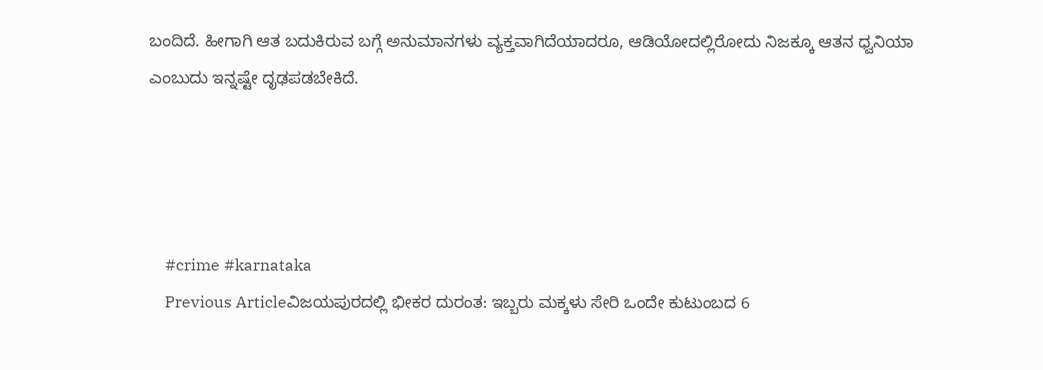ಬಂದಿದೆ. ಹೀಗಾಗಿ ಆತ ಬದುಕಿರುವ ಬಗ್ಗೆ ಅನುಮಾನಗಳು ವ್ಯಕ್ತವಾಗಿದೆಯಾದರೂ, ಆಡಿಯೋದಲ್ಲಿರೋದು ನಿಜಕ್ಕೂ ಆತನ ಧ್ವನಿಯಾ ಎಂಬುದು ಇನ್ನಷ್ಟೇ ದೃಢಪಡಬೇಕಿದೆ.




    #crime #karnataka
    Previous Articleವಿಜಯಪುರದಲ್ಲಿ ಭೀಕರ ದುರಂತ: ಇಬ್ಬರು ಮಕ್ಕಳು ಸೇರಿ ಒಂದೇ ಕುಟುಂಬದ 6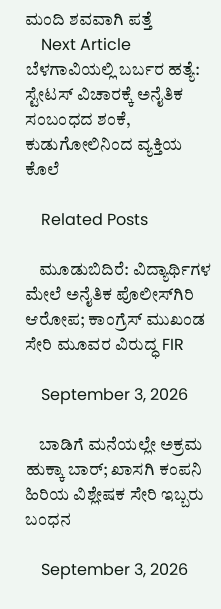ಮಂದಿ ಶವವಾಗಿ ಪತ್ತೆ
    Next Article ಬೆಳಗಾವಿಯಲ್ಲಿ ಬರ್ಬರ ಹತ್ಯೆ: ಸ್ಟೇಟಸ್ ವಿಚಾರಕ್ಕೆ ಅನೈತಿಕ ಸಂಬಂಧದ ಶಂಕೆ, ಕುಡುಗೋಲಿನಿಂದ ವ್ಯಕ್ತಿಯ ಕೊಲೆ

    Related Posts

    ಮೂಡುಬಿದಿರೆ: ವಿದ್ಯಾರ್ಥಿಗಳ ಮೇಲೆ ಅನೈತಿಕ ಪೊಲೀಸ್‌ಗಿರಿ ಆರೋಪ; ಕಾಂಗ್ರೆಸ್‌ ಮುಖಂಡ ಸೇರಿ ಮೂವರ ವಿರುದ್ಧ FIR

    September 3, 2026

    ಬಾಡಿಗೆ ಮನೆಯಲ್ಲೇ ಅಕ್ರಮ ಹುಕ್ಕಾ ಬಾರ್; ಖಾಸಗಿ ಕಂಪನಿ ಹಿರಿಯ ವಿಶ್ಲೇಷಕ ಸೇರಿ ಇಬ್ಬರು ಬಂಧನ

    September 3, 2026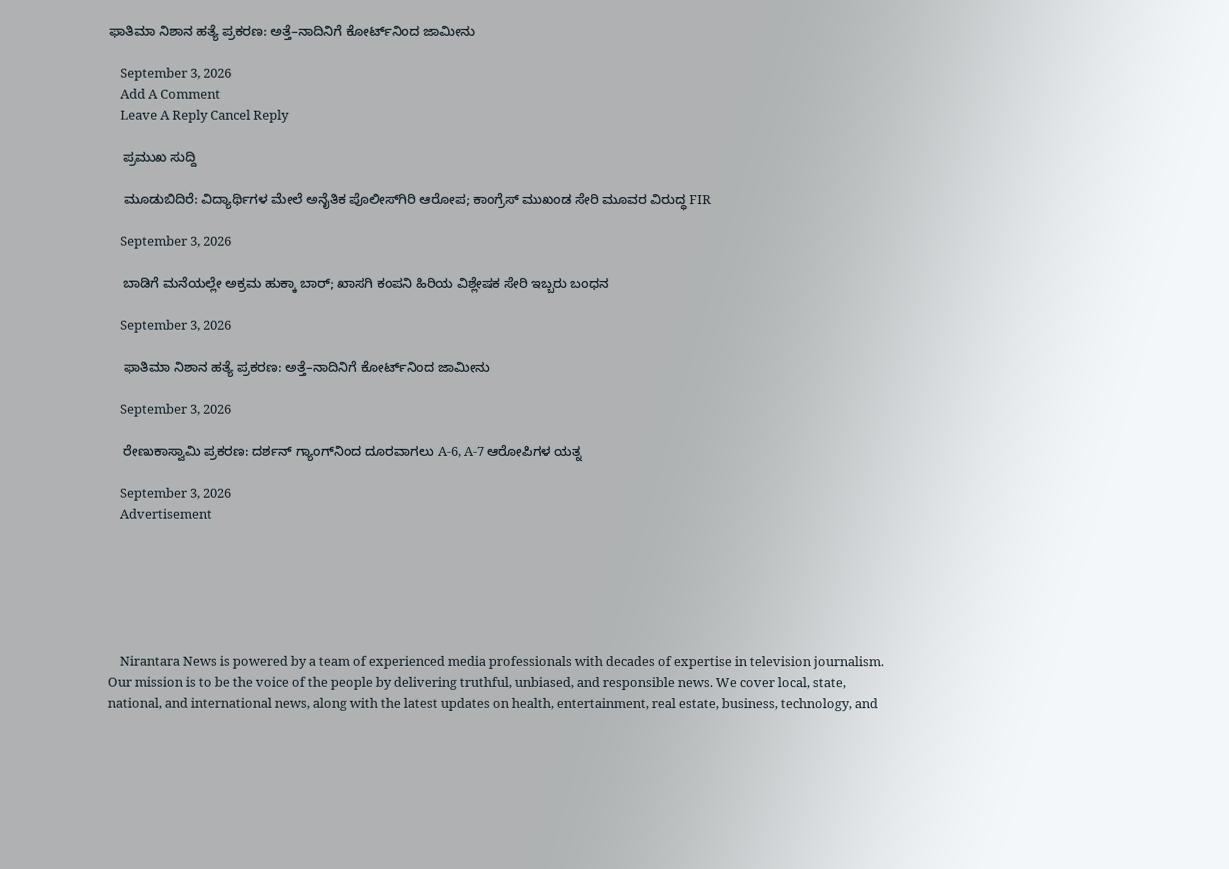ಫಾತಿಮಾ ನಿಶಾನ ಹತ್ಯೆ ಪ್ರಕರಣ: ಅತ್ತೆ–ನಾದಿನಿಗೆ ಕೋರ್ಟ್‌ನಿಂದ ಜಾಮೀನು

    September 3, 2026
    Add A Comment
    Leave A Reply Cancel Reply

    ಪ್ರಮುಖ ಸುದ್ದಿ

    ಮೂಡುಬಿದಿರೆ: ವಿದ್ಯಾರ್ಥಿಗಳ ಮೇಲೆ ಅನೈತಿಕ ಪೊಲೀಸ್‌ಗಿರಿ ಆರೋಪ; ಕಾಂಗ್ರೆಸ್‌ ಮುಖಂಡ ಸೇರಿ ಮೂವರ ವಿರುದ್ಧ FIR

    September 3, 2026

    ಬಾಡಿಗೆ ಮನೆಯಲ್ಲೇ ಅಕ್ರಮ ಹುಕ್ಕಾ ಬಾರ್; ಖಾಸಗಿ ಕಂಪನಿ ಹಿರಿಯ ವಿಶ್ಲೇಷಕ ಸೇರಿ ಇಬ್ಬರು ಬಂಧನ

    September 3, 2026

    ಫಾತಿಮಾ ನಿಶಾನ ಹತ್ಯೆ ಪ್ರಕರಣ: ಅತ್ತೆ–ನಾದಿನಿಗೆ ಕೋರ್ಟ್‌ನಿಂದ ಜಾಮೀನು

    September 3, 2026

    ರೇಣುಕಾಸ್ವಾಮಿ ಪ್ರಕರಣ: ದರ್ಶನ್‌ ಗ್ಯಾಂಗ್‌ನಿಂದ ದೂರವಾಗಲು A-6, A-7 ಆರೋಪಿಗಳ ಯತ್ನ

    September 3, 2026
    Advertisement






    Nirantara News is powered by a team of experienced media professionals with decades of expertise in television journalism. Our mission is to be the voice of the people by delivering truthful, unbiased, and responsible news. We cover local, state, national, and international news, along with the latest updates on health, entertainment, real estate, business, technology, and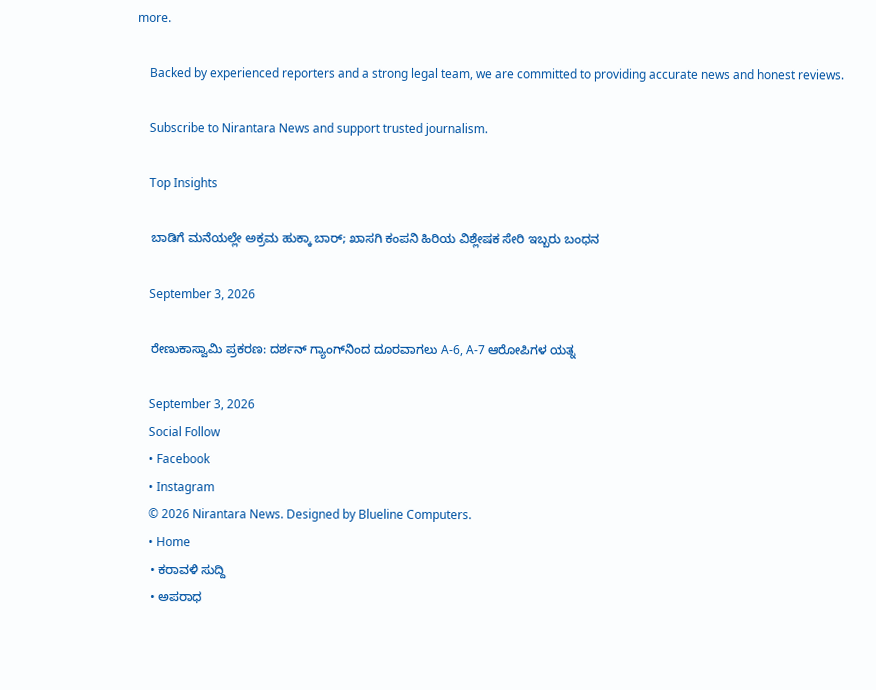more.

    Backed by experienced reporters and a strong legal team, we are committed to providing accurate news and honest reviews.

    Subscribe to Nirantara News and support trusted journalism.

    Top Insights

    ಬಾಡಿಗೆ ಮನೆಯಲ್ಲೇ ಅಕ್ರಮ ಹುಕ್ಕಾ ಬಾರ್; ಖಾಸಗಿ ಕಂಪನಿ ಹಿರಿಯ ವಿಶ್ಲೇಷಕ ಸೇರಿ ಇಬ್ಬರು ಬಂಧನ

    September 3, 2026

    ರೇಣುಕಾಸ್ವಾಮಿ ಪ್ರಕರಣ: ದರ್ಶನ್‌ ಗ್ಯಾಂಗ್‌ನಿಂದ ದೂರವಾಗಲು A-6, A-7 ಆರೋಪಿಗಳ ಯತ್ನ

    September 3, 2026
    Social Follow
    • Facebook
    • Instagram
    © 2026 Nirantara News. Designed by Blueline Computers.
    • Home
    • ಕರಾವಳಿ ಸುದ್ದಿ
    • ಅಪರಾಧ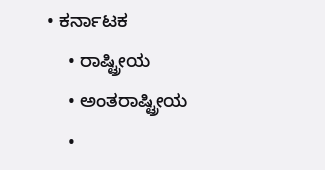• ಕರ್ನಾಟಕ
    • ರಾಷ್ಟ್ರೀಯ
    • ಅಂತರಾಷ್ಟ್ರೀಯ
    •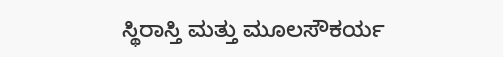ಸ್ಥಿರಾಸ್ತಿ ಮತ್ತು ಮೂಲಸೌಕರ್ಯ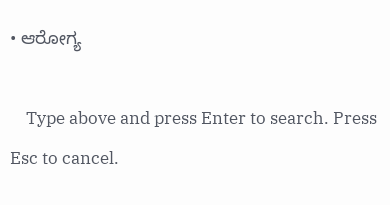• ಆರೋಗ್ಯ

    Type above and press Enter to search. Press Esc to cancel.